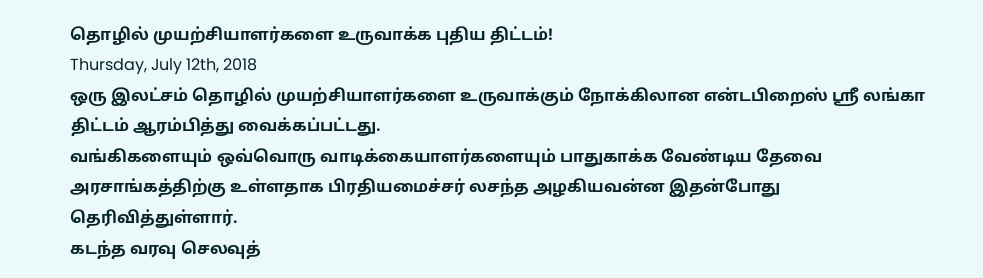தொழில் முயற்சியாளர்களை உருவாக்க புதிய திட்டம்!
Thursday, July 12th, 2018
ஒரு இலட்சம் தொழில் முயற்சியாளர்களை உருவாக்கும் நோக்கிலான என்டபிறைஸ் ஸ்ரீ லங்கா திட்டம் ஆரம்பித்து வைக்கப்பட்டது.
வங்கிகளையும் ஒவ்வொரு வாடிக்கையாளர்களையும் பாதுகாக்க வேண்டிய தேவை அரசாங்கத்திற்கு உள்ளதாக பிரதியமைச்சர் லசந்த அழகியவன்ன இதன்போது தெரிவித்துள்ளார்.
கடந்த வரவு செலவுத்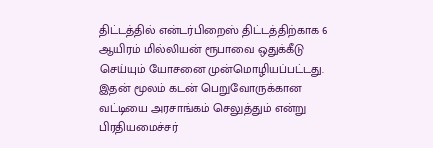திட்டத்தில் என்டர்பிறைஸ் திட்டத்திற்காக 6 ஆயிரம் மில்லியன் ரூபாவை ஒதுக்கீடு செய்யும் யோசனை முன்மொழியப்பட்டது.
இதன் மூலம் கடன் பெறுவோருக்கான வட்டியை அரசாங்கம் செலுத்தும் என்று பிரதியமைச்சர்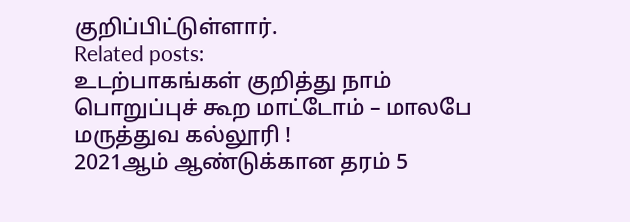குறிப்பிட்டுள்ளார்.
Related posts:
உடற்பாகங்கள் குறித்து நாம் பொறுப்புச் கூற மாட்டோம் – மாலபே மருத்துவ கல்லூரி !
2021ஆம் ஆண்டுக்கான தரம் 5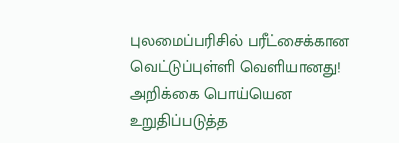புலமைப்பரிசில் பரீட்சைக்கான வெட்டுப்புள்ளி வெளியானது!
அறிக்கை பொய்யென உறுதிப்படுத்த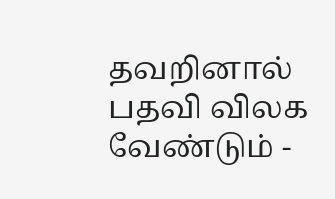தவறினால் பதவி விலக வேண்டும் -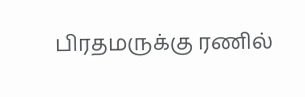பிரதமருக்கு ரணில்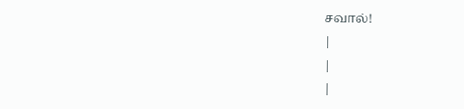சவால்!
|
|
|